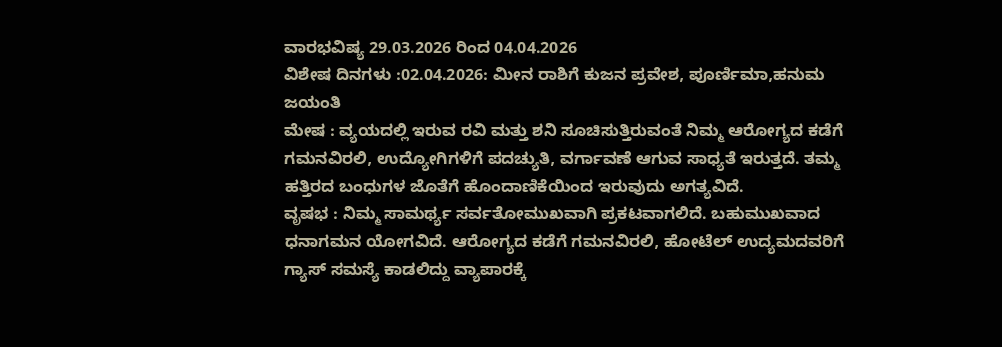ವಾರಭವಿಷ್ಯ 29.03.2026 ರಿಂದ 04.04.2026
ವಿಶೇಷ ದಿನಗಳು :02.04.2026: ಮೀನ ರಾಶಿಗೆ ಕುಜನ ಪ್ರವೇಶ, ಪೂರ್ಣಿಮಾ,ಹನುಮ ಜಯಂತಿ
ಮೇಷ : ವ್ಯಯದಲ್ಲಿ ಇರುವ ರವಿ ಮತ್ತು ಶನಿ ಸೂಚಿಸುತ್ತಿರುವಂತೆ ನಿಮ್ಮ ಆರೋಗ್ಯದ ಕಡೆಗೆ ಗಮನವಿರಲಿ, ಉದ್ಯೋಗಿಗಳಿಗೆ ಪದಚ್ಯುತಿ, ವರ್ಗಾವಣೆ ಆಗುವ ಸಾಧ್ಯತೆ ಇರುತ್ತದೆ. ತಮ್ಮ ಹತ್ತಿರದ ಬಂಧುಗಳ ಜೊತೆಗೆ ಹೊಂದಾಣಿಕೆಯಿಂದ ಇರುವುದು ಅಗತ್ಯವಿದೆ.
ವೃಷಭ : ನಿಮ್ಮ ಸಾಮರ್ಥ್ಯ ಸರ್ವತೋಮುಖವಾಗಿ ಪ್ರಕಟವಾಗಲಿದೆ. ಬಹುಮುಖವಾದ ಧನಾಗಮನ ಯೋಗವಿದೆ. ಆರೋಗ್ಯದ ಕಡೆಗೆ ಗಮನವಿರಲಿ, ಹೋಟೆಲ್ ಉದ್ಯಮದವರಿಗೆ ಗ್ಯಾಸ್ ಸಮಸ್ಯೆ ಕಾಡಲಿದ್ದು ವ್ಯಾಪಾರಕ್ಕೆ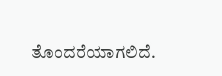ತೊಂದರೆಯಾಗಲಿದೆ.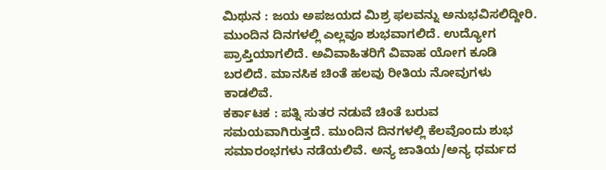ಮಿಥುನ : ಜಯ ಅಪಜಯದ ಮಿಶ್ರ ಫಲವನ್ನು ಅನುಭವಿಸಲಿದ್ದೀರಿ. ಮುಂದಿನ ದಿನಗಳಲ್ಲಿ ಎಲ್ಲವೂ ಶುಭವಾಗಲಿದೆ. ಉದ್ಯೋಗ ಪ್ರಾಪ್ತಿಯಾಗಲಿದೆ. ಅವಿವಾಹಿತರಿಗೆ ವಿವಾಹ ಯೋಗ ಕೂಡಿ ಬರಲಿದೆ. ಮಾನಸಿಕ ಚಿಂತೆ ಹಲವು ರೀತಿಯ ನೋವುಗಳು ಕಾಡಲಿವೆ.
ಕರ್ಕಾಟಕ : ಪತ್ನಿ ಸುತರ ನಡುವೆ ಚಿಂತೆ ಬರುವ ಸಮಯವಾಗಿರುತ್ತದೆ. ಮುಂದಿನ ದಿನಗಳಲ್ಲಿ ಕೆಲವೊಂದು ಶುಭ ಸಮಾರಂಭಗಳು ನಡೆಯಲಿವೆ. ಅನ್ಯ ಜಾತಿಯ/ಅನ್ಯ ಧರ್ಮದ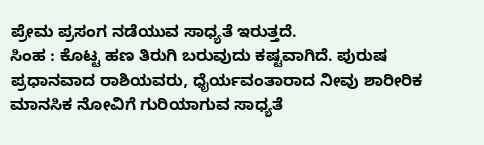ಪ್ರೇಮ ಪ್ರಸಂಗ ನಡೆಯುವ ಸಾಧ್ಯತೆ ಇರುತ್ತದೆ.
ಸಿಂಹ : ಕೊಟ್ಟ ಹಣ ತಿರುಗಿ ಬರುವುದು ಕಷ್ಟವಾಗಿದೆ. ಪುರುಷ ಪ್ರಧಾನವಾದ ರಾಶಿಯವರು, ಧೈರ್ಯವಂತಾರಾದ ನೀವು ಶಾರೀರಿಕ ಮಾನಸಿಕ ನೋವಿಗೆ ಗುರಿಯಾಗುವ ಸಾಧ್ಯತೆ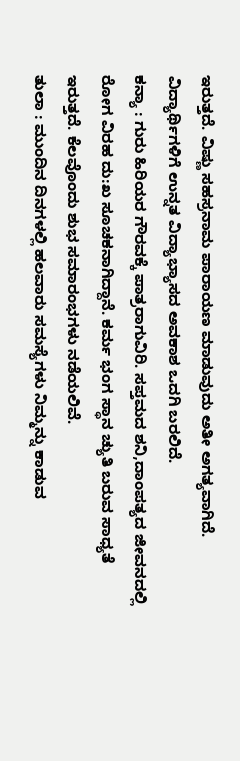ಇರುತ್ತದೆ. ವಿಷ್ಣು ಸಹಸ್ರನಾಮ ಪಾರಾಯಣ ಮಾಡುವುದು ಅತೀ ಅಗತ್ಯವಾಗಿದೆ. ವಿದ್ಯಾರ್ಥಿಗಳಿಗೆ ಉನ್ನತ ವಿದ್ಯಾಭ್ಯಾಸದ ಅವಕಾಶ ಒದಗಿ ಬರಲಿದೆ.
ಕನ್ಯಾ : ಗುರು ಹಿರಿಯರ ಗೌರವಕ್ಕೆ ಪಾತ್ರರಾಗುವಿರಿ. ಸಪ್ತಮದ ಶನಿ,ದಾಂಪತ್ಯದ ಜೀವನದಲ್ಲಿ ರೋಗ ವಿರಹ ದು:ಖ ಸೂಚಕನಾಗಿದ್ದಾನೆ. ಕರ್ಮ ಭಂಗ ಸ್ಥಾನ ಚ್ಯುತಿ ಬರುವ ಸಾಧ್ಯತೆ ಇರುತ್ತದೆ. ಕೆಲವೊಂದು ಶುಭ ಸಮಾರಂಭಗಳು ನಡೆಯಲಿವೆ.
ತುಲಾ : ಮುಂದಿನ ದಿನಗಳಲ್ಲಿ ಹಲವಾರು ಸಮಸ್ಯೆಗಳು ನಿಮ್ಮನ್ನು ಕಾಡುವ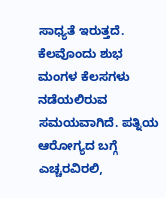ಸಾಧ್ಯತೆ ಇರುತ್ತದೆ. ಕೆಲವೊಂದು ಶುಭ ಮಂಗಳ ಕೆಲಸಗಳು ನಡೆಯಲಿರುವ ಸಮಯವಾಗಿದೆ. ಪತ್ನಿಯ ಆರೋಗ್ಯದ ಬಗ್ಗೆ ಎಚ್ಚರವಿರಲಿ,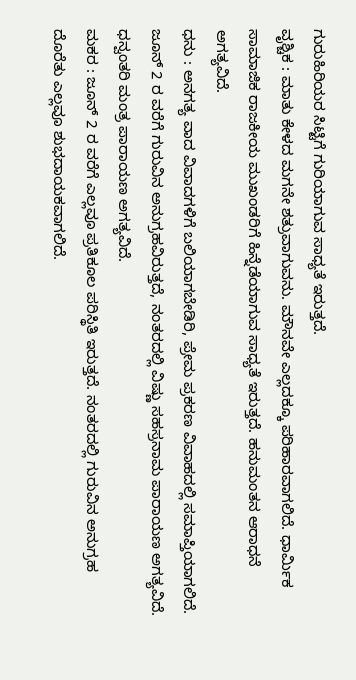ಗುರುಹಿರಿಯರ ಸಿಟ್ಟಿಗೆ ಗುರಿಯಾಗುವ ಸಾಧ್ಯತೆ ಇರುತ್ತದೆ.
ವೃಶ್ಚಿಕ : ಮಾತು ಕೇಳದ ಮಗನೇ ಶತ್ರುವಾಗುವನು. ಮೌನವೇ ಎಲ್ಲದಕ್ಕೂ ಪರಿಹಾರವಾಗಲಿದೆ. ಧಾರ್ಮಿಕ ಸಾಮಾಜಿಕ ರಾಜಕೀಯ ಮುಖಂಡರಿಗೆ ಹಿನ್ನೆಡೆಯಾಗುವ ಸಾಧ್ಯತೆ ಇರುತ್ತದೆ. ಹನುಮಂತನ ಆರಾಧನೆ ಅಗತ್ಯವಿದೆ.
ಧನು : ಅನಗತ್ಯ ವಾದ ವಿವಾದಗಳಿಗೆ ಬಲಿಯಾಗಬೇಡಿರಿ, ಪ್ರೇಮ ಪ್ರಕರಣ ವಿವಾಹದಲ್ಲಿ ಸಮಾಪ್ತಿಯಾಗಲಿದೆ. ಜೂನ್ 2 ರ ವರೆಗೆ ಗುರುವಿನ ಅನುಗ್ರಹವಿರುತ್ತದೆ, ನಂತರದಲ್ಲಿ ವಿಷ್ಣು ಸಹಸ್ರನಾಮ ಪಾರಾಯಣ ಅಗತ್ಯವಿದೆ. ಧನ್ವಂತರಿ ಮಂತ್ರ ಪಾರಾಯಣ ಅಗತ್ಯವಿದೆ.
ಮಕರ : ಜೂನ್ 2 ರ ವರೆಗೆ ಎಲ್ಲವೂ ಪ್ರತಿಕೂಲ ಪರಿಸ್ಥಿತಿ ಇರುತ್ತದೆ. ನಂತರದಲ್ಲಿ ಗುರುವಿನ ಅನುಗ್ರಹ ದೊರೆತು ಎಲ್ಲವೂ ಶುಭದಾಯಕವಾಗಲಿದೆ.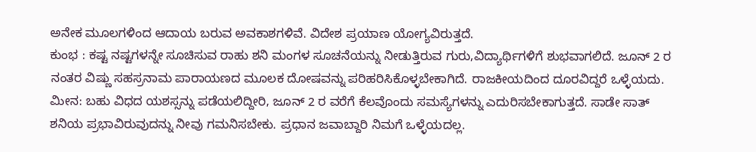ಅನೇಕ ಮೂಲಗಳಿಂದ ಆದಾಯ ಬರುವ ಅವಕಾಶಗಳಿವೆ. ವಿದೇಶ ಪ್ರಯಾಣ ಯೋಗ್ಯವಿರುತ್ತದೆ.
ಕುಂಭ : ಕಷ್ಟ ನಷ್ಟಗಳನ್ನೇ ಸೂಚಿಸುವ ರಾಹು ಶನಿ ಮಂಗಳ ಸೂಚನೆಯನ್ನು ನೀಡುತ್ತಿರುವ ಗುರು,ವಿದ್ಯಾರ್ಥಿಗಳಿಗೆ ಶುಭವಾಗಲಿದೆ. ಜೂನ್ 2 ರ ನಂತರ ವಿಷ್ಣು ಸಹಸ್ರನಾಮ ಪಾರಾಯಣದ ಮೂಲಕ ದೋಷವನ್ನು ಪರಿಹರಿಸಿಕೊಳ್ಳಬೇಕಾಗಿದೆ. ರಾಜಕೀಯದಿಂದ ದೂರವಿದ್ದರೆ ಒಳ್ಳೆಯದು.
ಮೀನ: ಬಹು ವಿಧದ ಯಶಸ್ಸನ್ನು ಪಡೆಯಲಿದ್ದೀರಿ, ಜೂನ್ 2 ರ ವರೆಗೆ ಕೆಲವೊಂದು ಸಮಸ್ಯೆಗಳನ್ನು ಎದುರಿಸಬೇಕಾಗುತ್ತದೆ. ಸಾಡೇ ಸಾತ್ ಶನಿಯ ಪ್ರಭಾವಿರುವುದನ್ನು ನೀವು ಗಮನಿಸಬೇಕು. ಪ್ರಧಾನ ಜವಾಬ್ದಾರಿ ನಿಮಗೆ ಒಳ್ಳೆಯದಲ್ಲ.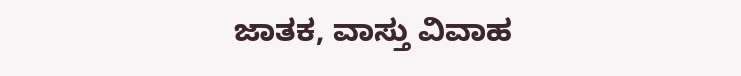ಜಾತಕ, ವಾಸ್ತು ವಿವಾಹ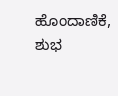ಹೊಂದಾಣಿಕೆ, ಶುಭ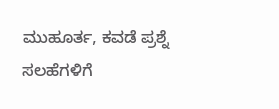ಮುಹೂರ್ತ, ಕವಡೆ ಪ್ರಶ್ನೆ ಸಲಹೆಗಳಿಗೆ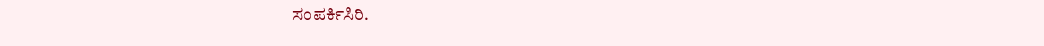ಸಂಪರ್ಕಿಸಿರಿ.